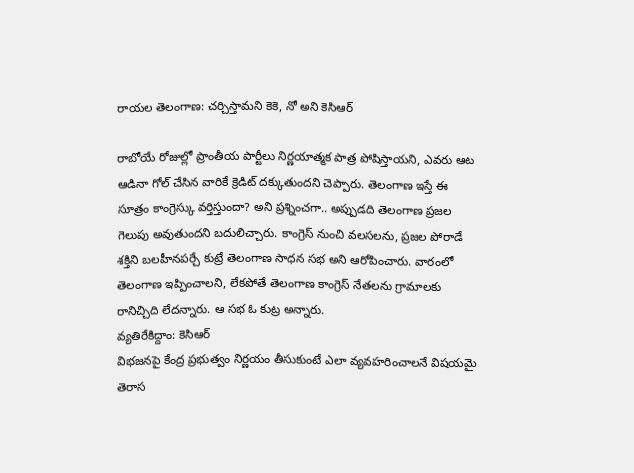రాయల తెలంగాణ: చర్చిస్తామని కెకె, నో అని కెసిఆర్

రాబోయే రోజుల్లో ప్రాంతీయ పార్టీలు నిర్ణయాత్మక పాత్ర పోషిస్తాయని, ఎవరు ఆట ఆడినా గోల్ చేసిన వారికే క్రెడిట్ దక్కుతుందని చెప్పారు. తెలంగాణ ఇస్తే ఈ సూత్రం కాంగ్రెస్కు వర్తిస్తుందా? అని ప్రశ్నించగా.. అప్పుడది తెలంగాణ ప్రజల గెలుపు అవుతుందని బదులిచ్చారు. కాంగ్రెస్ నుంచి వలసలను, ప్రజల పోరాడే శక్తిని బలహీనపర్చే కుట్రే తెలంగాణ సాధన సభ అని ఆరోపించారు. వారంలో తెలంగాణ ఇప్పించాలని, లేకపోతే తెలంగాణ కాంగ్రెస్ నేతలను గ్రామాలకు రానిచ్చిది లేదన్నారు. ఆ సభ ఓ కుట్ర అన్నారు.
వ్యతిరేకిద్దాం: కెసిఆర్
విభజనపై కేంద్ర ప్రభుత్వం నిర్ణయం తీసుకుంటే ఎలా వ్యవహరించాలనే విషయమై తెరాస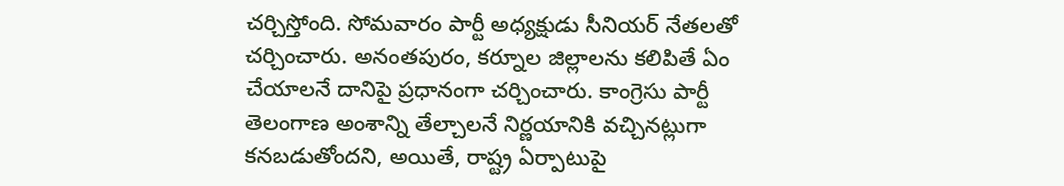చర్చిస్తోంది. సోమవారం పార్టీ అధ్యక్షుడు సీనియర్ నేతలతో చర్చించారు. అనంతపురం, కర్నూల జిల్లాలను కలిపితే ఏం చేయాలనే దానిపై ప్రధానంగా చర్చించారు. కాంగ్రెసు పార్టీ తెలంగాణ అంశాన్ని తేల్చాలనే నిర్ణయానికి వచ్చినట్లుగా కనబడుతోందని, అయితే, రాష్ట్ర ఏర్పాటుపై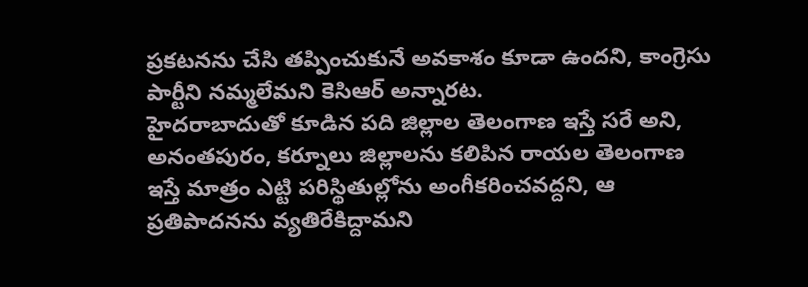ప్రకటనను చేసి తప్పించుకునే అవకాశం కూడా ఉందని, కాంగ్రెసు పార్టీని నమ్మలేమని కెసిఆర్ అన్నారట.
హైదరాబాదుతో కూడిన పది జిల్లాల తెలంగాణ ఇస్తే సరే అని, అనంతపురం, కర్నూలు జిల్లాలను కలిపిన రాయల తెలంగాణ ఇస్తే మాత్రం ఎట్టి పరిస్థితుల్లోను అంగీకరించవద్దని, ఆ ప్రతిపాదనను వ్యతిరేకిద్దామని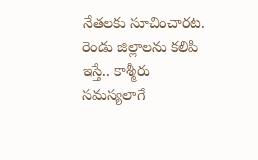నేతలకు సూచించారట. రెండు జిల్లాలను కలిపి ఇస్తే.. కాశ్మీరు సమస్యలాగే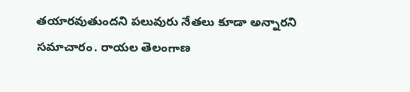తయారవుతుందని పలువురు నేతలు కూడా అన్నారని సమాచారం. రాయల తెలంగాణ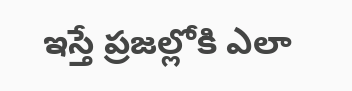ఇస్తే ప్రజల్లోకి ఎలా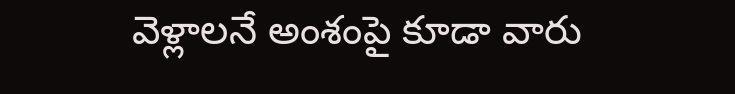వెళ్లాలనే అంశంపై కూడా వారు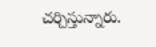చర్చిస్తున్నారు.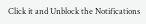Click it and Unblock the Notifications